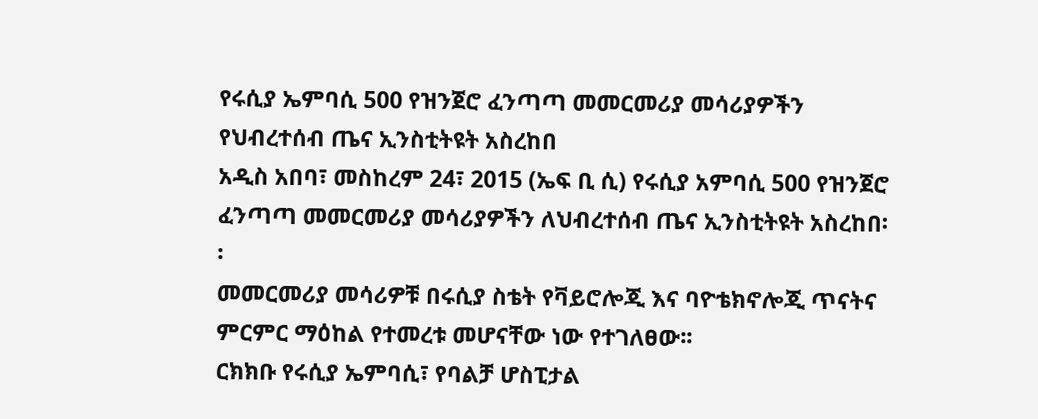የሩሲያ ኤምባሲ 500 የዝንጀሮ ፈንጣጣ መመርመሪያ መሳሪያዎችን የህብረተሰብ ጤና ኢንስቲትዩት አስረከበ
አዲስ አበባ፣ መስከረም 24፣ 2015 (ኤፍ ቢ ሲ) የሩሲያ አምባሲ 500 የዝንጀሮ ፈንጣጣ መመርመሪያ መሳሪያዎችን ለህብረተሰብ ጤና ኢንስቲትዩት አስረከበ፡፡
መመርመሪያ መሳሪዎቹ በሩሲያ ስቴት የቫይሮሎጂ እና ባዮቴክኖሎጂ ጥናትና ምርምር ማዕከል የተመረቱ መሆናቸው ነው የተገለፀው፡፡
ርክክቡ የሩሲያ ኤምባሲ፣ የባልቻ ሆስፒታል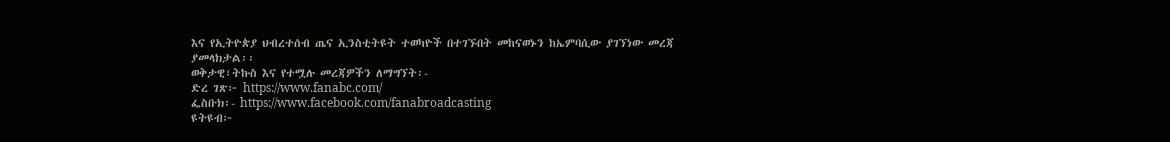እና የኢትዮጵያ ህብረተሰብ ጤና ኢንስቲትዩት ተወካዮች በተገኙበት መከናወኑን ከኤምባሲው ያገኘነው መረጃ ያመላክታል፡፡
ወቅታዊ፣ትኩስ እና የተሟሉ መረጃዎችን ለማግኘት፡-
ድረ ገጽ፦ https://www.fanabc.com/
ፌስቡክ፡- https://www.facebook.com/fanabroadcasting
ዩትዩብ፦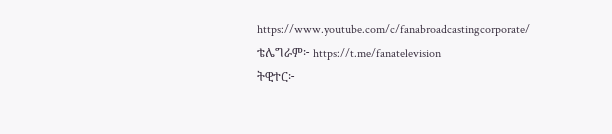https://www.youtube.com/c/fanabroadcastingcorporate/
ቴሌግራም፦ https://t.me/fanatelevision
ትዊተር፦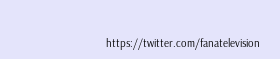https://twitter.com/fanatelevision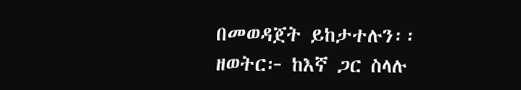በመወዳጀት ይከታተሉን፡፡
ዘወትር፦ ከእኛ ጋር ስላሉ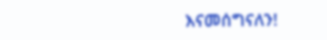እናመሰግናለን!